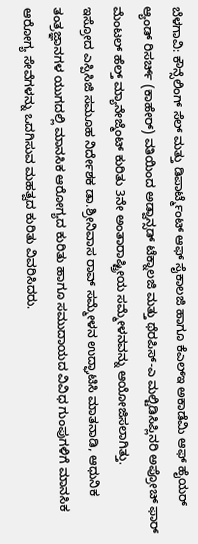ಬೆಳಗಾವಿ: ಕೌನ್ಸೆಲಿಂಗ್ ಸೆಲ್ ಮತ್ತು ಡಿಪಾರ್ಟ್ಮೆಂಟ್ ಆಫ್ ಸೈಕಾಲಜಿ ಹಾಗೂ ಕೆಎಲ್ಇ ಅಕಾಡೆಮಿ ಆಫ್ ಹೈಯರ್ ಆ್ಯಂಡ್ ರಿಸರ್ಚ್ (ಕಾಹೇರ್) ವತಿಯಿಂದ ಅಡ್ವಾನ್ಸಡ್ ಟೆಕ್ನಾಲಜಿ ಮತ್ತು ಥೆರಪಿಸ್-ಎ ಮಲ್ಟಿಡಿಸಿಪ್ಲಿನರಿ ಅಪ್ರೋಚ್ ಫಾರ್ ಮೆಂಟಲ್ ಹೆಲ್ತ್ ಮ್ಯಾನೇಜ್ಮೆಂಟ್ ಕುರಿತು 3ನೇ ಅಂತಾರಾಷ್ಟ್ರೀಯ ಸಮ್ಮೇಳನವನ್ನು ಆಯೋಜಿಸಲಾಗಿತ್ತು.
ಇಸ್ರೋದ ಎಸ್ಪಿಸಿಜಿ ಸಮೂಹ ನಿರ್ದೇಶಕ ಡಾ.ಶ್ರೀನಿವಾಸ ರಾವ್ ಸಮ್ಮೇಳನ ಉದ್ಘಾಟಿಸಿ ಮಾತನಾಡಿ, ಆಧುನಿಕ ತಂತ್ರಜ್ಞಾನಗಳ ಯುಗದಲ್ಲಿ ಮಾನಸಿಕ ಆರೋಗ್ಯದ ಕುರಿತು ಹಾಗೂ ಸಮುದಾಯದ ವಿವಿಧ ಗುಂಪುಗಳಿಗೆ ಮಾನಸಿಕ ಆರೋಗ್ಯ ಸೇವೆಗಳನ್ನು ಒದಗಿಸುವ ಮಹತ್ವದ ಕುರಿತು ವಿವರಿಸಿದರು.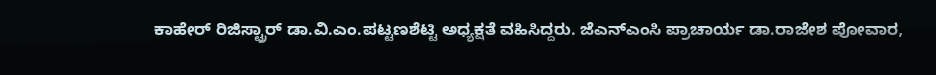ಕಾಹೇರ್ ರಿಜಿಸ್ಟ್ರಾರ್ ಡಾ.ವಿ.ಎಂ.ಪಟ್ಟಣಶೆಟ್ಟಿ ಅಧ್ಯಕ್ಷತೆ ವಹಿಸಿದ್ದರು. ಜೆಎನ್ಎಂಸಿ ಪ್ರಾಚಾರ್ಯ ಡಾ.ರಾಜೇಶ ಪೋವಾರ,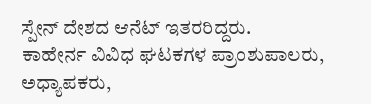ಸ್ಪೇನ್ ದೇಶದ ಆನೆಟ್ ಇತರರಿದ್ದರು.
ಕಾಹೇರ್ನ ವಿವಿಧ ಘಟಕಗಳ ಪ್ರಾಂಶುಪಾಲರು, ಅಧ್ಯಾಪಕರು,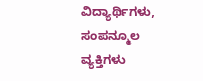ವಿದ್ಯಾರ್ಥಿಗಳು, ಸಂಪನ್ಮೂಲ ವ್ಯಕ್ತಿಗಳು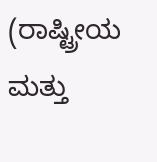(ರಾಷ್ಟ್ರೀಯ ಮತ್ತು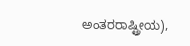ಅಂತರರಾಷ್ಟ್ರೀಯ),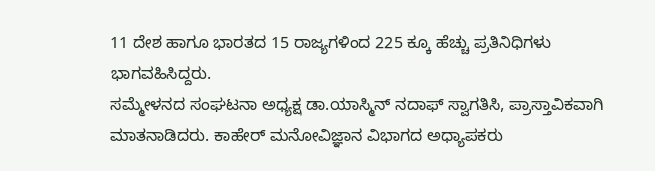11 ದೇಶ ಹಾಗೂ ಭಾರತದ 15 ರಾಜ್ಯಗಳಿಂದ 225 ಕ್ಕೂ ಹೆಚ್ಚು ಪ್ರತಿನಿಧಿಗಳು ಭಾಗವಹಿಸಿದ್ದರು.
ಸಮ್ಮೇಳನದ ಸಂಘಟನಾ ಅಧ್ಯಕ್ಷ ಡಾ.ಯಾಸ್ಮಿನ್ ನದಾಫ್ ಸ್ವಾಗತಿಸಿ, ಪ್ರಾಸ್ತಾವಿಕವಾಗಿ ಮಾತನಾಡಿದರು. ಕಾಹೇರ್ ಮನೋವಿಜ್ಞಾನ ವಿಭಾಗದ ಅಧ್ಯಾಪಕರು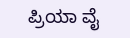ಪ್ರಿಯಾ ವೈ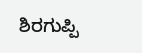ಶಿರಗುಪ್ಪಿ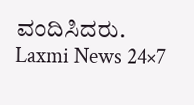ವಂದಿಸಿದರು.
Laxmi News 24×7